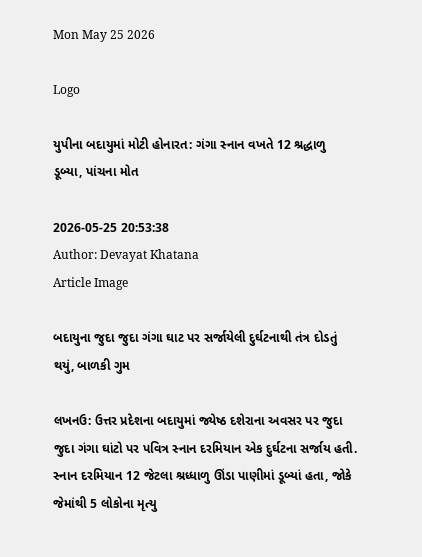Mon May 25 2026

Logo

યુપીના બદાયુમાં મોટી હોનારત: ગંગા સ્નાન વખતે 12 શ્રદ્ધાળુ ડૂબ્યા, પાંચના મોત

2026-05-25 20:53:38
Author: Devayat Khatana
Article Image

બદાયુના જુદા જુદા ગંગા ઘાટ પર સર્જાયેલી દુર્ઘટનાથી તંત્ર દોડતું થયું, બાળકી ગુમ

લખનઉ: ઉત્તર પ્રદેશના બદાયુમાં જ્યેષ્ઠ દશેરાના અવસર પર જુદા જુદા ગંગા ઘાંટો પર પવિત્ર સ્નાન દરમિયાન એક દુર્ઘટના સર્જાય હતી. સ્નાન દરમિયાન 12 જેટલા શ્રધ્ધાળુ ઊંડા પાણીમાં ડૂબ્યાં હતા, જોકે જેમાંથી 5 લોકોના મૃત્યુ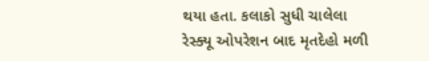થયા હતા. કલાકો સુધી ચાલેલા રેસ્ક્યૂ ઓપરેશન બાદ મૃતદેહો મળી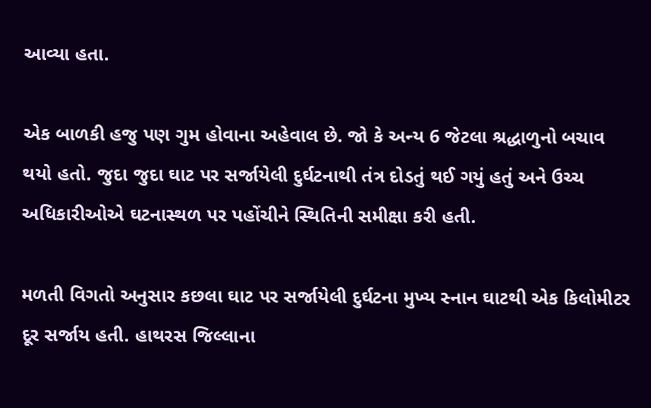આવ્યા હતા.

એક બાળકી હજુ પણ ગુમ હોવાના અહેવાલ છે. જો કે અન્ય 6 જેટલા શ્રદ્ધાળુનો બચાવ થયો હતો. જુદા જુદા ઘાટ પર સર્જાયેલી દુર્ઘટનાથી તંત્ર દોડતું થઈ ગયું હતું અને ઉચ્ચ અધિકારીઓએ ઘટનાસ્થળ પર પહોંચીને સ્થિતિની સમીક્ષા કરી હતી.

મળતી વિગતો અનુસાર કછલા ઘાટ પર સર્જાયેલી દુર્ઘટના મુખ્ય સ્નાન ઘાટથી એક કિલોમીટર દૂર સર્જાય હતી. હાથરસ જિલ્લાના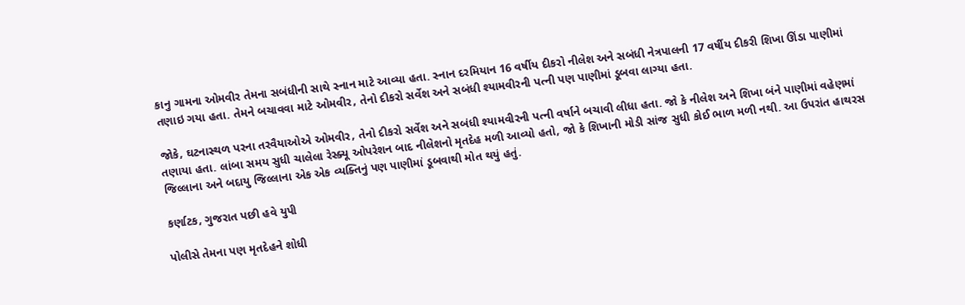કાનુ ગામના ઓમવીર તેમના સબંધીની સાથે સ્નાન માટે આવ્યા હતા. સ્નાન દરમિયાન 16 વર્ષીય દીકરો નીલેશ અને સબંધી નેત્રપાલની 17 વર્ષીય દીકરી શિખા ઊંડા પાણીમાં તણાઇ ગયા હતા. તેમને બચાવવા માટે ઓમવીર, તેનો દીકરો સર્વેશ અને સબંધી શ્યામવીરની પત્ની પણ પાણીમાં ડૂબવા લાગ્યા હતા.

જોકે, ઘટનાસ્થળ પરના તરવૈયાઓએ ઓમવીર, તેનો દીકરો સર્વેશ અને સબંધી શ્યામવીરની પત્ની વર્ષાને બચાવી લીધા હતા. જો કે નીલેશ અને શિખા બંને પાણીમાં વહેણમાં તણાયા હતા. લાંબા સમય સુધી ચાલેલા રેસ્ક્યૂ ઓપરેશન બાદ નીલેશનો મૃતદેહ મળી આવ્યો હતો, જો કે શિખાની મોડી સાંજ સુધી કોઈ ભાળ મળી નથી. આ ઉપરાંત હાથરસ જિલ્લાના અને બદાયુ જિલ્લાના એક એક વ્યક્તિનું પણ પાણીમાં ડૂબવાથી મોત થયું હતું.

કર્ણાટક, ગુજરાત પછી હવે યુપી

પોલીસે તેમના પણ મૃતદેહને શોધી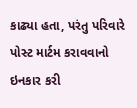કાઢ્યા હતા, પરંતુ પરિવારે પોસ્ટ માર્ટમ કરાવવાનો ઇનકાર કરી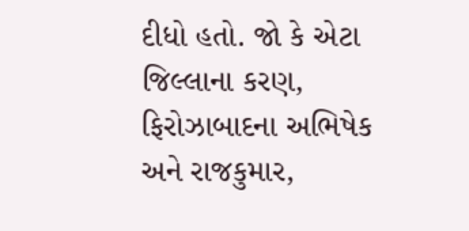દીધો હતો. જો કે એટા જિલ્લાના કરણ, ફિરોઝાબાદના અભિષેક અને રાજકુમાર,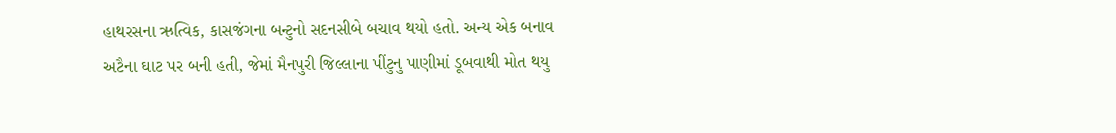હાથરસના ઋત્વિક, કાસજંગના બન્ટુનો સદનસીબે બચાવ થયો હતો. અન્ય એક બનાવ અટૈના ઘાટ પર બની હતી, જેમાં મૈનપુરી જિલ્લાના પીંટુનુ પાણીમાં ડૂબવાથી મોત થયુ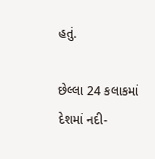હતું.

છેલ્લા 24 કલાકમાં દેશમાં નદી-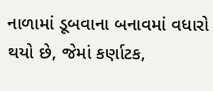નાળામાં ડૂબવાના બનાવમાં વધારો થયો છે, જેમાં કર્ણાટક,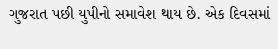ગુજરાત પછી યુપીનો સમાવેશ થાય છે. એક દિવસમાં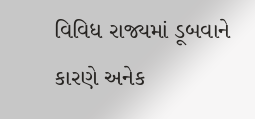વિવિધ રાજ્યમાં ડૂબવાને કારણે અનેક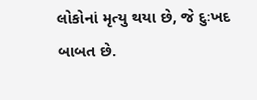લોકોનાં મૃત્યુ થયા છે, જે દુઃખદ બાબત છે.